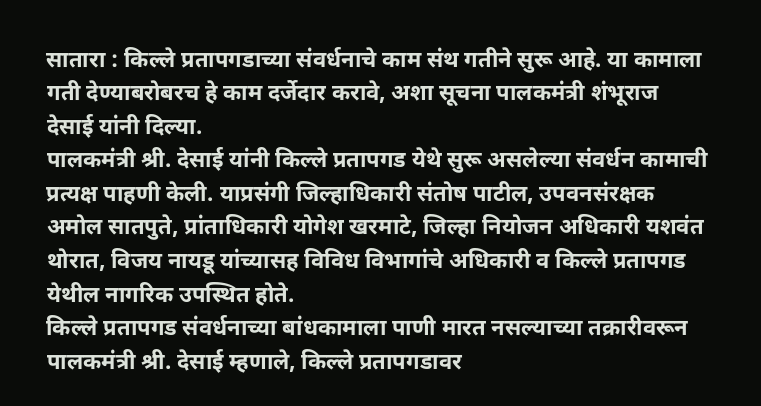सातारा : किल्ले प्रतापगडाच्या संवर्धनाचे काम संथ गतीने सुरू आहे. या कामाला गती देण्याबरोबरच हे काम दर्जेदार करावे, अशा सूचना पालकमंत्री शंभूराज देसाई यांनी दिल्या.
पालकमंत्री श्री. देसाई यांनी किल्ले प्रतापगड येथे सुरू असलेल्या संवर्धन कामाची प्रत्यक्ष पाहणी केली. याप्रसंगी जिल्हाधिकारी संतोष पाटील, उपवनसंरक्षक अमोल सातपुते, प्रांताधिकारी योगेश खरमाटे, जिल्हा नियोजन अधिकारी यशवंत थोरात, विजय नायडू यांच्यासह विविध विभागांचे अधिकारी व किल्ले प्रतापगड येथील नागरिक उपस्थित होते.
किल्ले प्रतापगड संवर्धनाच्या बांधकामाला पाणी मारत नसल्याच्या तक्रारीवरून पालकमंत्री श्री. देसाई म्हणाले, किल्ले प्रतापगडावर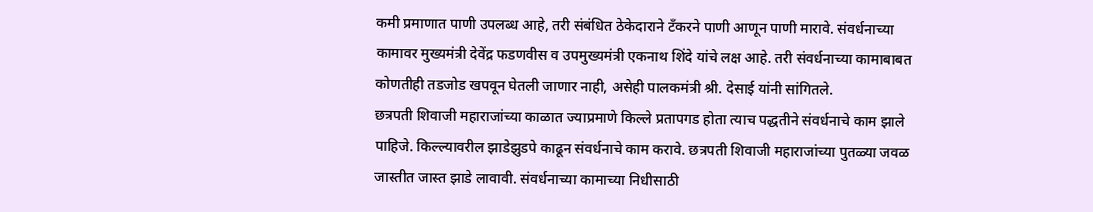कमी प्रमाणात पाणी उपलब्ध आहे, तरी संबंधित ठेकेदाराने टँकरने पाणी आणून पाणी मारावे. संवर्धनाच्या कामावर मुख्यमंत्री देवेंद्र फडणवीस व उपमुख्यमंत्री एकनाथ शिंदे यांचे लक्ष आहे. तरी संवर्धनाच्या कामाबाबत कोणतीही तडजोड खपवून घेतली जाणार नाही, असेही पालकमंत्री श्री. देसाई यांनी सांगितले.
छत्रपती शिवाजी महाराजांच्या काळात ज्याप्रमाणे किल्ले प्रतापगड होता त्याच पद्धतीने संवर्धनाचे काम झाले पाहिजे. किल्ल्यावरील झाडेझुडपे काढून संवर्धनाचे काम करावे. छत्रपती शिवाजी महाराजांच्या पुतळ्या जवळ जास्तीत जास्त झाडे लावावी. संवर्धनाच्या कामाच्या निधीसाठी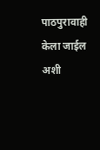पाठपुरावाही केला जाईल अशी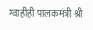ग्वाहीही पालकमंत्री श्री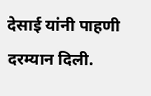देसाई यांनी पाहणी दरम्यान दिली.